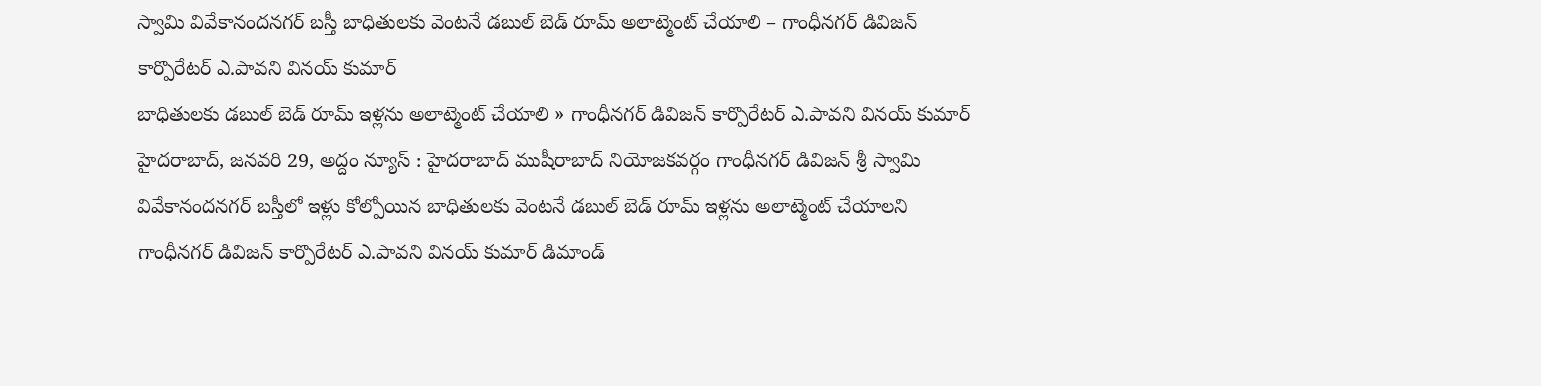స్వామి వివేకానందనగర్ బస్తీ బాధితులకు వెంటనే డబుల్ బెడ్ రూమ్ అలాట్మెంట్ చేయాలి – గాంధీనగర్ డివిజన్ కార్పొరేటర్ ఎ.పావని వినయ్ కుమార్
బాధితులకు డబుల్ బెడ్ రూమ్ ఇళ్లను అలాట్మెంట్ చేయాలి » గాంధీనగర్ డివిజన్ కార్పొరేటర్ ఎ.పావని వినయ్ కుమార్ హైదరాబాద్, జనవరి 29, అద్దం న్యూస్ : హైదరాబాద్ ముషీరాబాద్ నియోజకవర్గం గాంధీనగర్ డివిజన్ శ్రీ స్వామి వివేకానందనగర్ బస్తీలో ఇళ్లు కోల్పోయిన బాధితులకు వెంటనే డబుల్ బెడ్ రూమ్ ఇళ్లను అలాట్మెంట్ చేయాలని గాంధీనగర్ డివిజన్ కార్పొరేటర్ ఎ.పావని వినయ్ కుమార్ డిమాండ్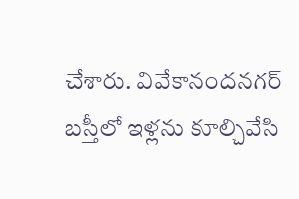చేశారు. వివేకానందనగర్ బస్తీలో ఇళ్లను కూల్చివేసి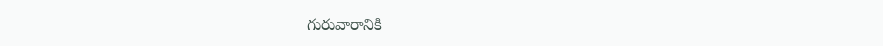గురువారానికి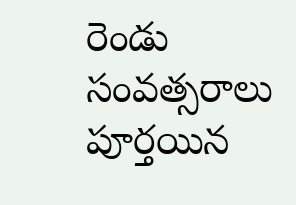రెండు సంవత్సరాలు పూర్తయిన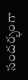సందర్భంగా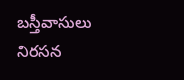బస్తీవాసులు నిరసన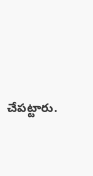చేపట్టారు.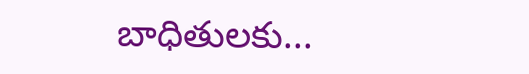బాధితులకు...